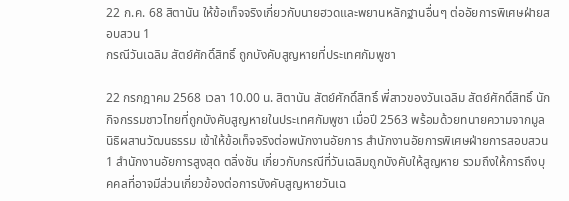22 ก.ค. 68 สิตานัน ให้ข้อเท็จจริงเกี่ยวกับนายฮวดและพยานหลักฐานอื่นๆ ต่ออัยการพิเศษฝ่ายสอบสวน 1
กรณีวันเฉลิม สัตย์ศักดิ์สิทธิ์ ถูกบังคับสูญหายที่ประเทศกัมพูชา

22 กรกฎาคม 2568 เวลา 10.00 น. สิตานัน สัตย์ศักดิ์สิทธิ์ พี่สาวของวันเฉลิม สัตย์ศักดิ์สิทธิ์ นักกิจกรรมชาวไทยที่ถูกบังคับสูญหายในประเทศกัมพูชา เมื่อปี 2563 พร้อมด้วยทนายความจากมูลนิธิผสานวัฒนธรรม เข้าให้ข้อเท็จจริงต่อพนักงานอัยการ สำนักงานอัยการพิเศษฝ่ายการสอบสวน 1 สำนักงานอัยการสูงสุด ตลิ่งชัน เกี่ยวกับกรณีที่วันเฉลิมถูกบังคับให้สูญหาย รวมถึงให้การถึงบุคคลที่อาจมีส่วนเกี่ยวข้องต่อการบังคับสูญหายวันเฉ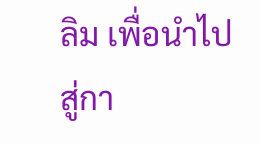ลิม เพื่อนำไปสู่กา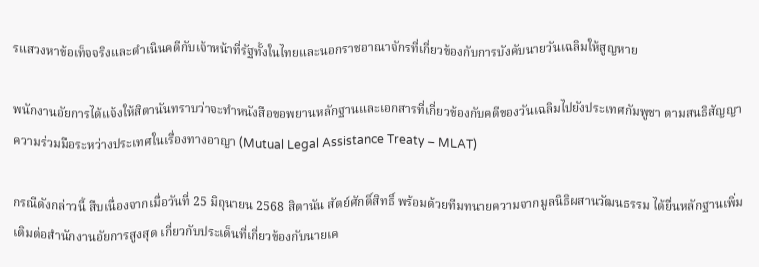รแสวงหาข้อเท็จจริงและดำเนินคดีกับเจ้าหน้าที่รัฐทั้งในไทยและนอกราชอาณาจักรที่เกี่ยวข้องกับการบังคับนายวันเฉลิมให้สูญหาย

พนักงานอัยการได้แจ้งให้สิตานันทราบว่าจะทำหนังสือขอพยานหลักฐานและเอกสารที่เกี่ยวข้องกับคดีของวันเฉลิมไปยังประเทศกัมพูชา ตามสนธิสัญญาความร่วมมือระหว่างประเทศในเรื่องทางอาญา (Mutual Legal Assistance Treaty – MLAT)

กรณีดังกล่าวนี้ สืบเนื่องจากเมื่อวันที่ 25 มิถุนายน 2568 สิตานัน สัตย์ศักดิ์สิทธิ์ พร้อมด้วยทีมทนายความจากมูลนิธิผสานวัฒนธรรม ได้ยื่นหลักฐานเพิ่มเติมต่อสำนักงานอัยการสูงสุด เกี่ยวกับประเด็นที่เกี่ยวข้องกับนายเค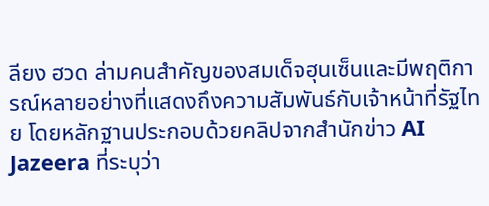ลียง ฮวด ล่ามคนสำคัญของสมเด็จฮุนเซ็นและมีพฤติการณ์หลายอย่างที่แสดงถึงความสัมพันธ์กับเจ้าหน้าที่รัฐไทย โดยหลักฐานประกอบด้วยคลิปจากสำนักข่าว AI Jazeera ที่ระบุว่า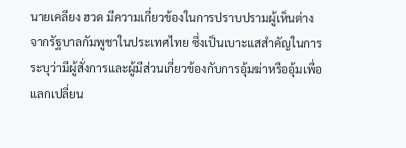นายเคลียง ฮวด มีความเกี่ยวข้องในการปราบปรามผู้เห็นต่างจากรัฐบาลกัมพูชาในประเทศไทย ซึ่งเป็นเบาะแสสำคัญในการระบุว่ามีผู้สั่งการและผู้มีส่วนเกี่ยวข้องกับการอุ้มฆ่าหรืออุ้มเพื่อแลกเปลี่ยน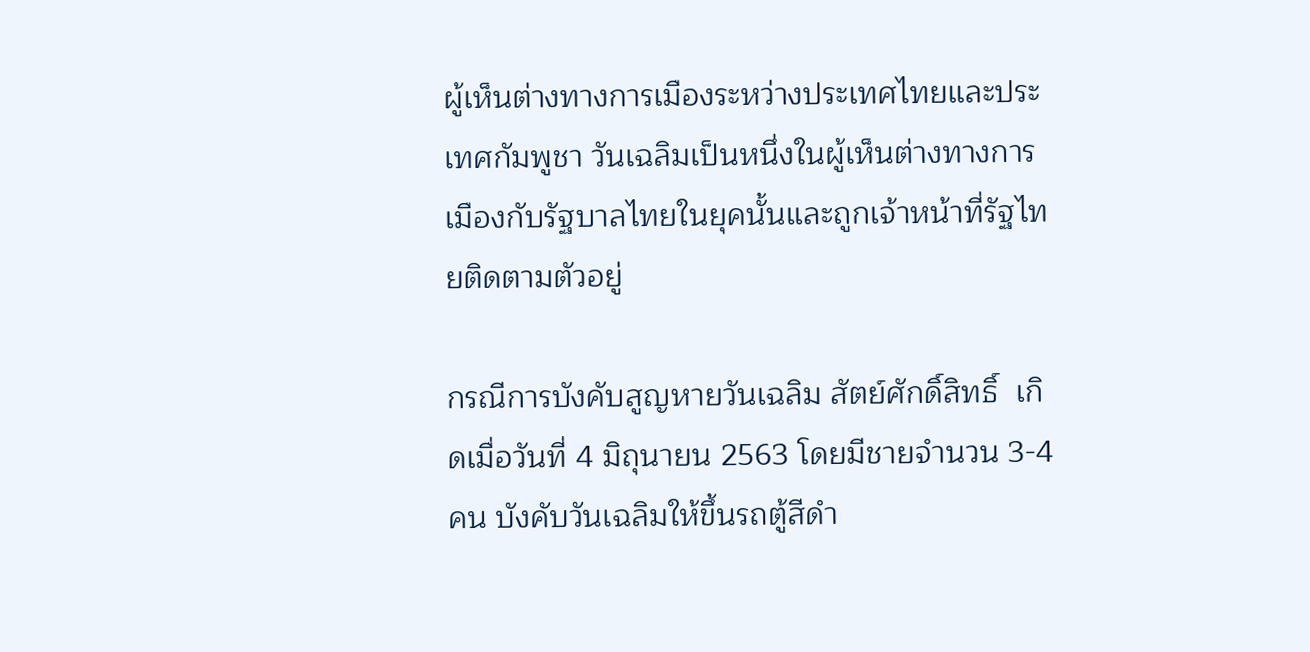ผู้เห็นต่างทางการเมืองระหว่างประเทศไทยและประเทศกัมพูชา วันเฉลิมเป็นหนึ่งในผู้เห็นต่างทางการเมืองกับรัฐบาลไทยในยุคนั้นและถูกเจ้าหน้าที่รัฐไทยติดตามตัวอยู่

กรณีการบังคับสูญหายวันเฉลิม สัตย์ศักดิ์สิทธิ์  เกิดเมื่อวันที่ 4 มิถุนายน 2563 โดยมีชายจำนวน 3-4 คน บังคับวันเฉลิมให้ขึ้นรถตู้สีดำ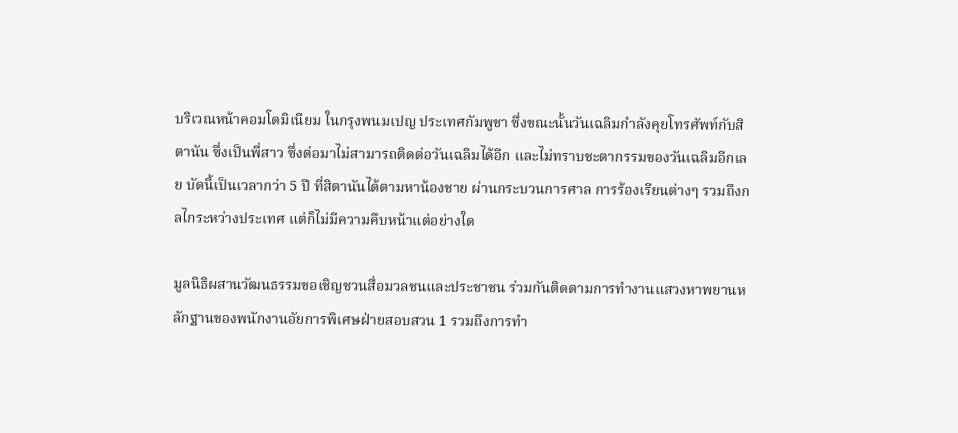บริเวณหน้าคอมโดมิเนียม ในกรุงพนมเปญ ประเทศกัมพูชา ซึ่งขณะนั้นวันเฉลิมกำลังคุยโทรศัพท์กับสิตานัน ซึ่งเป็นพี่สาว ซึ่งต่อมาไม่สามารถติดต่อวันเฉลิมได้อีก และไม่ทราบชะตากรรมของวันเฉลิมอีกเลย บัดนี้เป็นเวลากว่า 5 ปี ที่สิตานันได้ตามหาน้องชาย ผ่านกระบวนการศาล การร้องเรียนต่างๆ รวมถึงกลไกระหว่างประเทศ แต่ก็ไม่มีความคืบหน้าแต่อย่างใด

มูลนิธิผสานวัฒนธรรมขอเชิญชวนสื่อมวลชนและประชาชน ร่วมกันติดตามการทำงานแสวงหาพยานหลักฐานของพนักงานอัยการพิเศษฝ่ายสอบสวน 1 รวมถึงการทำ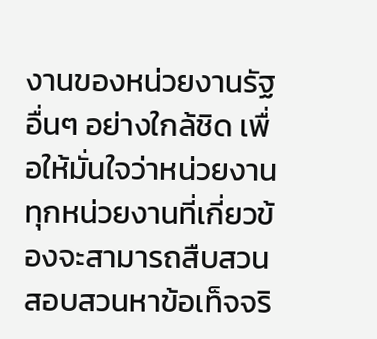งานของหน่วยงานรัฐอื่นๆ อย่างใกล้ชิด เพื่อให้มั่นใจว่าหน่วยงานทุกหน่วยงานที่เกี่ยวข้องจะสามารถสืบสวนสอบสวนหาข้อเท็จจริ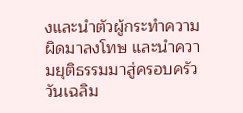งและนำตัวผู้กระทำความผิดมาลงโทษ และนำความยุติธรรมมาสู่ครอบครัววันเฉลิม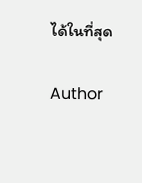ได้ในที่สุด

Author